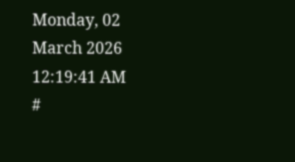Monday, 02 March 2026 12:19:41 AM
#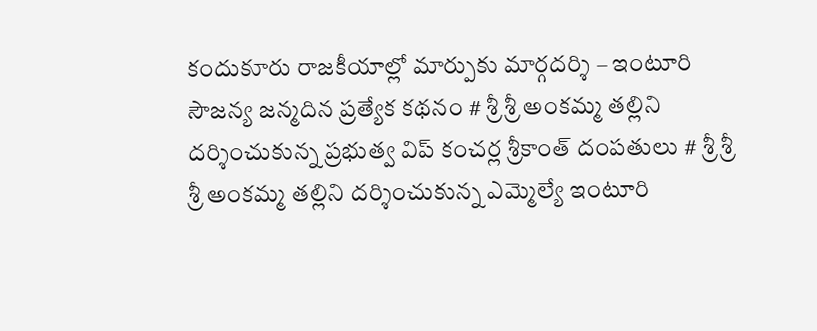కందుకూరు రాజకీయాల్లో మార్పుకు మార్గదర్శి – ఇంటూరి సౌజన్య జన్మదిన ప్రత్యేక కథనం # శ్రీ శ్రీ అంకమ్మ తల్లిని దర్శించుకున్న ప్రభుత్వ విప్ కంచర్ల శ్రీకాంత్ దంపతులు # శ్రీ శ్రీ శ్రీ అంకమ్మ తల్లిని దర్శించుకున్న ఎమ్మెల్యే ఇంటూరి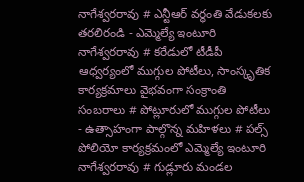నాగేశ్వరరావు # ఎన్టీఆర్ వర్ధంతి వేడుకలకు తరలిరండి - ఎమ్మెల్యే ఇంటూరి నాగేశ్వరరావు # కరేడులో టీడీపీ ఆధ్వర్యంలో ముగ్గుల పోటీలు, సాంస్కృతిక కార్యక్రమాలు వైభవంగా సంక్రాంతి సంబరాలు # పోట్లూరులో ముగ్గుల పోటీలు - ఉత్సాహంగా పాల్గొన్న మహిళలు # పల్స్ పోలియో కార్యక్రమంలో ఎమ్మెల్యే ఇంటూరి నాగేశ్వరరావు # గుడ్లూరు మండల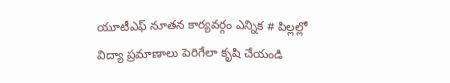యూటీఎఫ్ నూతన కార్యవర్గం ఎన్నిక # పిల్లల్లో విద్యా ప్రమాణాలు పెరిగేలా కృషి చేయండి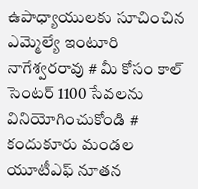ఉపాధ్యాయులకు సూచించిన ఎమ్మెల్యే ఇంటూరి నాగేశ్వరరావు # మీ కోసం కాల్ సెంటర్ 1100 సేవలను వినియోగించుకోండి # కందుకూరు మండల యూటీఎఫ్ నూతన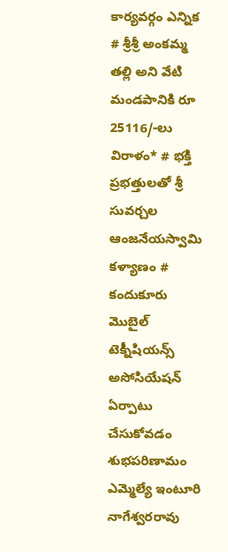కార్యవర్గం ఎన్నిక # శ్రీశ్రీ అంకమ్మ తల్లి అని వేటి మండపానికి రూ 25116/-లు విరాళం* # భక్తి ప్రభత్తులతో శ్రీ సువర్చల ఆంజనేయస్వామి కళ్యాణం # కందుకూరు మొబైల్ టెక్నీషియన్స్ అసోసియేషన్ ఏర్పాటు చేసుకోవడం శుభపరిణామం ఎమ్మెల్యే ఇంటూరి నాగేశ్వరరావు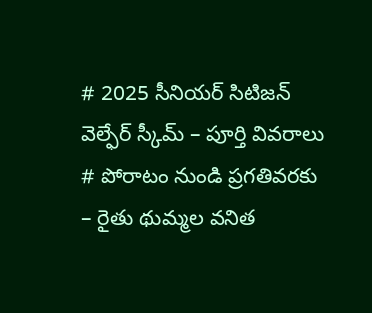# 2025 సీనియర్ సిటిజన్ వెల్ఫేర్ స్కీమ్ – పూర్తి వివరాలు # పోరాటం నుండి ప్రగతివరకు – రైతు థుమ్మల వనిత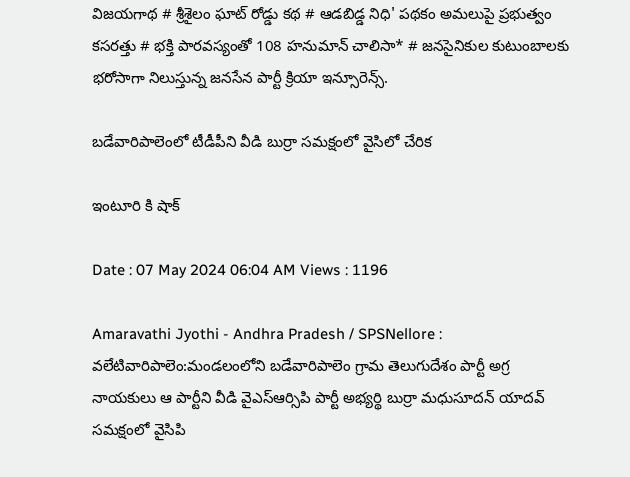విజయగాథ # శ్రీశైలం ఘాట్ రోడ్డు కథ # ఆడబిడ్డ నిధి' పథకం అమలుపై ప్రభుత్వం కసరత్తు # భక్తి పారవస్యంతో 108 హనుమాన్ చాలిసా* # జనసైనికుల కుటుంబాలకు భరోసాగా నిలుస్తున్న జనసేన పార్టీ క్రియా ఇన్సూరెన్స్.

బడేవారిపాలెంలో టీడీపీని వీడి బుర్రా సమక్షంలో వైసిలో చేరిక

ఇంటూరి కి షాక్

Date : 07 May 2024 06:04 AM Views : 1196

Amaravathi Jyothi - Andhra Pradesh / SPSNellore : వలేటివారిపాలెం:మండలంలోని బడేవారిపాలెం గ్రామ తెలుగుదేశం పార్టీ అగ్ర నాయకులు ఆ పార్టీని వీడి వైఎస్ఆర్సిపి పార్టీ అభ్యర్థి బుర్రా మధుసూదన్ యాదవ్ సమక్షంలో వైసిపి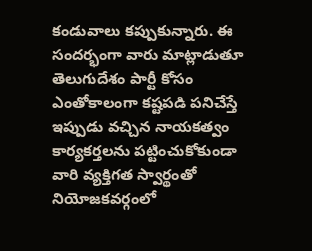కండువాలు కప్పుకున్నారు. ఈ సందర్భంగా వారు మాట్లాడుతూ తెలుగుదేశం పార్టీ కోసం ఎంతోకాలంగా కష్టపడి పనిచేస్తే ఇప్పుడు వచ్చిన నాయకత్వం కార్యకర్తలను పట్టించుకోకుండా వారి వ్యక్తిగత స్వార్థంతో నియోజకవర్గంలో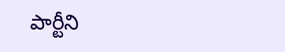పార్టీని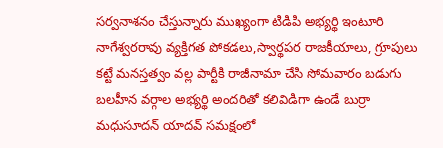సర్వనాశనం చేస్తున్నారు ముఖ్యంగా టిడిపి అభ్యర్థి ఇంటూరి నాగేశ్వరరావు వ్యక్తిగత పోకడలు,స్వార్థపర రాజకీయాలు, గ్రూపులు కట్టే మనస్తత్వం వల్ల పార్టీకి రాజీనామా చేసి సోమవారం బడుగు బలహీన వర్గాల అభ్యర్థి అందరితో కలివిడిగా ఉండే బుర్రా మధుసూదన్ యాదవ్ సమక్షంలో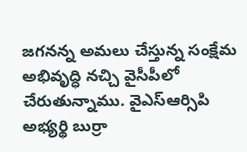జగనన్న అమలు చేస్తున్న సంక్షేమ అభివృద్ధి నచ్చి వైసీపీలో చేరుతున్నాము. వైఎస్ఆర్సిపి అభ్యర్థి బుర్రా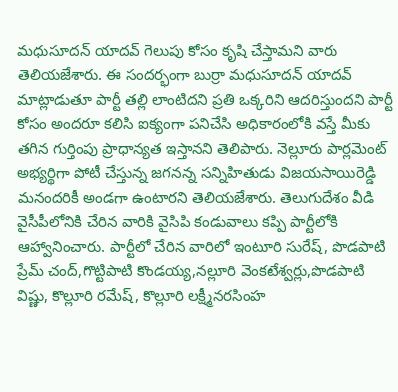మధుసూదన్ యాదవ్ గెలుపు కోసం కృషి చేస్తామని వారు తెలియజేశారు. ఈ సందర్భంగా బుర్రా మధుసూదన్ యాదవ్ మాట్లాడుతూ పార్టీ తల్లి లాంటిదని ప్రతి ఒక్కరిని ఆదరిస్తుందని పార్టీ కోసం అందరూ కలిసి ఐక్యంగా పనిచేసి అధికారంలోకి వస్తే మీకు తగిన గుర్తింపు ప్రాధాన్యత ఇస్తానని తెలిపారు. నెల్లూరు పార్లమెంట్ అభ్యర్థిగా పోటీ చేస్తున్న జగనన్న సన్నిహితుడు విజయసాయిరెడ్డి మనందరికీ అండగా ఉంటారని తెలియజేశారు. తెలుగుదేశం వీడి వైసీపీలోనికి చేరిన వారికి వైసిపి కండువాలు కప్పి పార్టీలోకి ఆహ్వానించారు. పార్టీలో చేరిన వారిలో ఇంటూరి సురేష్, పొడపాటి ప్రేమ్ చంద్,గొట్టిపాటి కొండయ్య,నల్లూరి వెంకటేశ్వర్లు,పొడపాటి విష్ణు, కొల్లూరి రమేష్, కొల్లూరి లక్ష్మీనరసింహ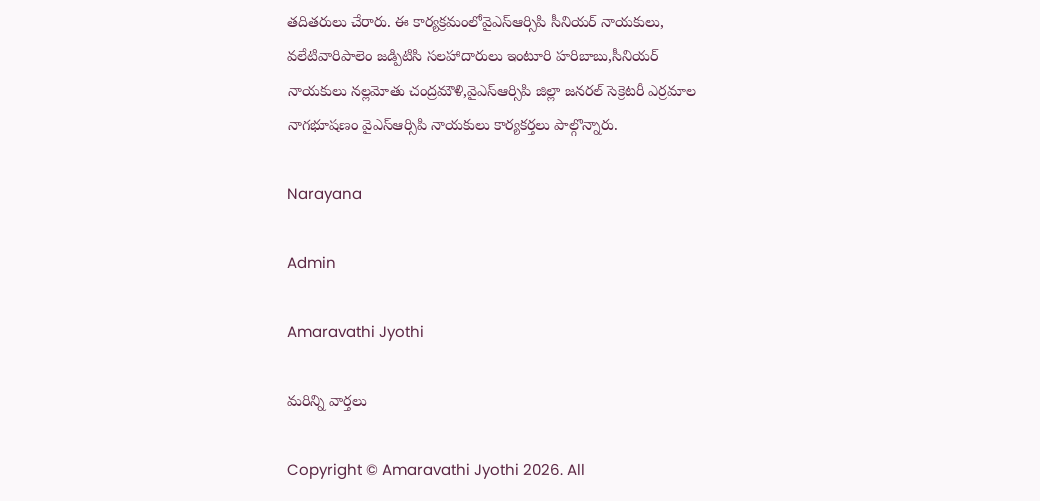తదితరులు చేరారు. ఈ కార్యక్రమంలోవైఎస్ఆర్సిపి సీనియర్ నాయకులు, వలేటివారిపాలెం జడ్పిటిసి సలహాదారులు ఇంటూరి హరిబాబు,సీనియర్ నాయకులు నల్లమోతు చంద్రమౌళి,వైఎస్ఆర్సిపి జిల్లా జనరల్ సెక్రెటరీ ఎర్రమాల నాగభూషణం వైఎస్ఆర్సిపి నాయకులు కార్యకర్తలు పాల్గొన్నారు.

Narayana

Admin

Amaravathi Jyothi

మరిన్ని వార్తలు

Copyright © Amaravathi Jyothi 2026. All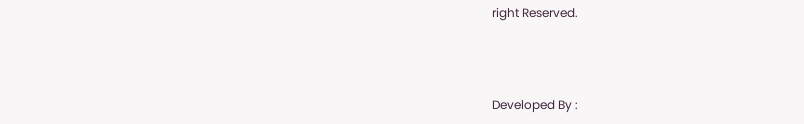right Reserved.



Developed By :